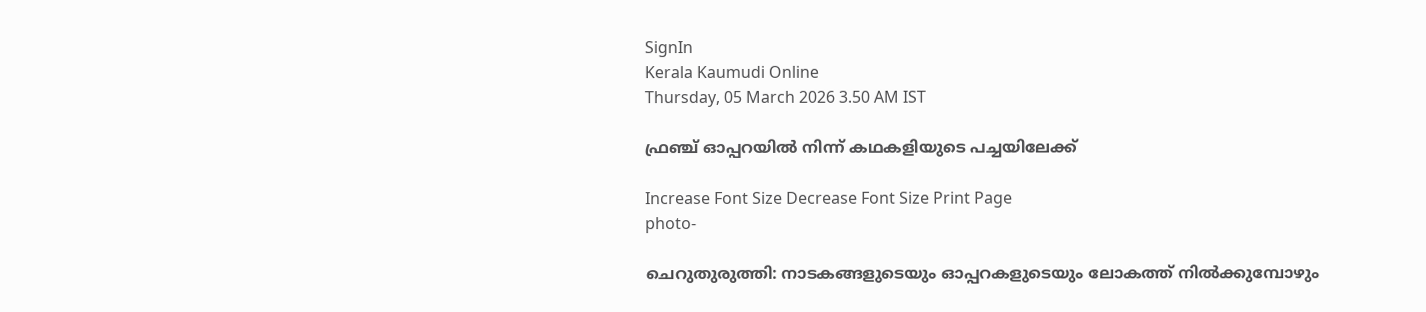SignIn
Kerala Kaumudi Online
Thursday, 05 March 2026 3.50 AM IST

ഫ്രഞ്ച് ഓപ്പറയിൽ നിന്ന് കഥകളിയുടെ പച്ചയിലേക്ക്‌

Increase Font Size Decrease Font Size Print Page
photo-

ചെറുതുരുത്തി: നാടകങ്ങളുടെയും ഓപ്പറകളുടെയും ലോകത്ത് നിൽക്കുമ്പോഴും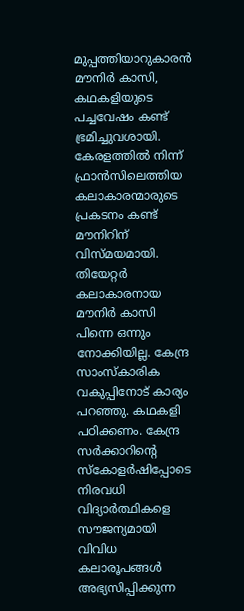മുപ്പത്തിയാറുകാരൻ മൗനിർ കാസി, കഥകളിയുടെ പച്ചവേഷം കണ്ട് ഭ്രമിച്ചുവശായി. കേരളത്തിൽ നിന്ന് ഫ്രാൻസിലെത്തിയ കലാകാരന്മാരുടെ പ്രകടനം കണ്ട് മൗനിറിന് വിസ്മയമായി. തിയേറ്റർ കലാകാരനായ മൗനിർ കാസി പിന്നെ ഒന്നും നോക്കിയില്ല. കേന്ദ്ര സാംസ്കാരിക വകുപ്പിനോട് കാര്യം പറഞ്ഞു. കഥകളി പഠിക്കണം. കേന്ദ്ര സർക്കാറിന്റെ സ്‌കോളർഷിപ്പോടെ നിരവധി വിദ്യാർത്ഥികളെ സൗജന്യമായി വിവിധ കലാരൂപങ്ങൾ അഭ്യസിപ്പിക്കുന്ന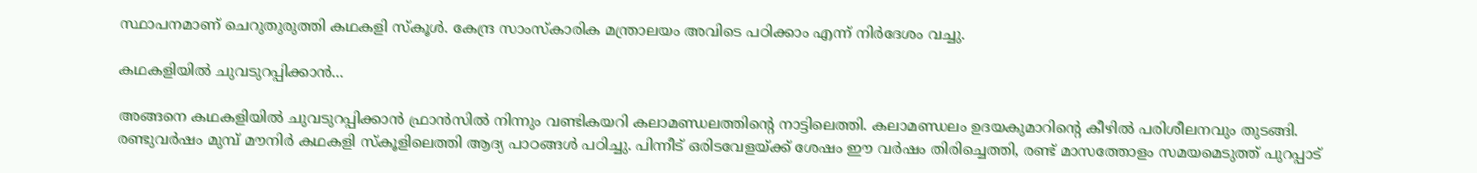സ്ഥാപനമാണ് ചെറുതുരുത്തി കഥകളി സ്‌കൂൾ. കേന്ദ്ര സാംസ്‌കാരിക മന്ത്രാലയം അവിടെ പഠിക്കാം എന്ന് നിർദേശം വച്ചു.

കഥകളിയിൽ ചുവടുറപ്പിക്കാൻ...

അങ്ങനെ കഥകളിയിൽ ചുവടുറപ്പിക്കാൻ ഫ്രാൻസിൽ നിന്നും വണ്ടികയറി കലാമണ്ഡലത്തിന്റെ നാട്ടിലെത്തി. കലാമണ്ഡലം ഉദയകുമാറിന്റെ കീഴിൽ പരിശീലനവും തുടങ്ങി. രണ്ടുവർഷം മുമ്പ് മൗനിർ കഥകളി സ്‌കൂളിലെത്തി ആദ്യ പാഠങ്ങൾ പഠിച്ചു. പിന്നീട് ഒരിടവേളയ്ക്ക് ശേഷം ഈ വർഷം തിരിച്ചെത്തി, രണ്ട് മാസത്തോളം സമയമെടുത്ത് പുറപ്പാട്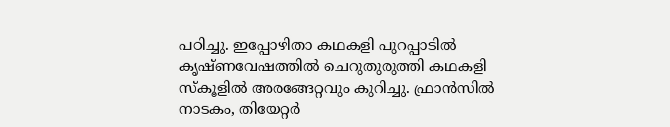പഠിച്ചു. ഇപ്പോഴിതാ കഥകളി പുറപ്പാടിൽ കൃഷ്ണവേഷത്തിൽ ചെറുതുരുത്തി കഥകളി സ്‌കൂളിൽ അരങ്ങേറ്റവും കുറിച്ചു. ഫ്രാൻസിൽ നാടകം, തിയേറ്റർ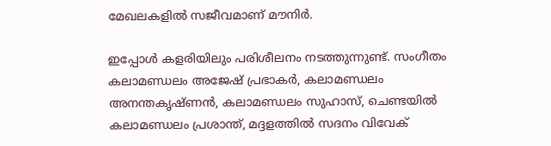മേഖലകളിൽ സജീവമാണ് മൗനിർ.

ഇപ്പോൾ കളരിയിലും പരിശീലനം നടത്തുന്നുണ്ട്. സംഗീതം കലാമണ്ഡലം അജേഷ് പ്രഭാകർ, കലാമണ്ഡലം അനന്തകൃഷ്ണൻ, കലാമണ്ഡലം സുഹാസ്, ചെണ്ടയിൽ കലാമണ്ഡലം പ്രശാന്ത്, മദ്ദളത്തിൽ സദനം വിവേക്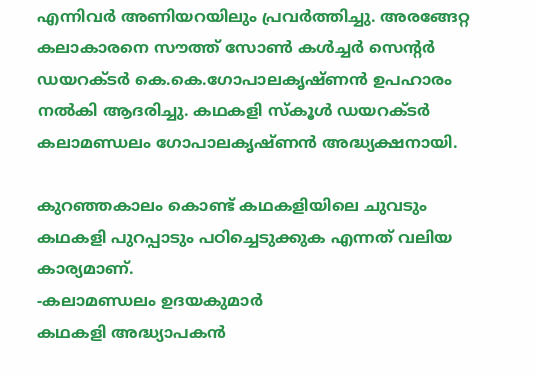എന്നിവർ അണിയറയിലും പ്രവർത്തിച്ചു. അരങ്ങേറ്റ കലാകാരനെ സൗത്ത് സോൺ കൾച്ചർ സെന്റർ ഡയറക്ടർ കെ.കെ.ഗോപാലകൃഷ്ണൻ ഉപഹാരം നൽകി ആദരിച്ചു. കഥകളി സ്‌കൂൾ ഡയറക്ടർ കലാമണ്ഡലം ഗോപാലകൃഷ്ണൻ അദ്ധ്യക്ഷനായി.

കുറഞ്ഞകാലം കൊണ്ട് കഥകളിയിലെ ചുവടും കഥകളി പുറപ്പാടും പഠിച്ചെടുക്കുക എന്നത് വലിയ കാര്യമാണ്.
-കലാമണ്ഡലം ഉദയകുമാർ
കഥകളി അദ്ധ്യാപകൻ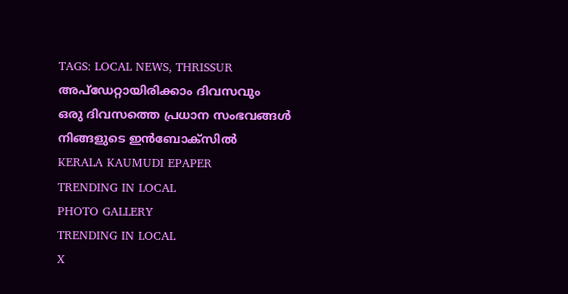TAGS: LOCAL NEWS, THRISSUR
അപ്ഡേറ്റായിരിക്കാം ദിവസവും
ഒരു ദിവസത്തെ പ്രധാന സംഭവങ്ങൾ നിങ്ങളുടെ ഇൻബോക്സിൽ
KERALA KAUMUDI EPAPER
TRENDING IN LOCAL
PHOTO GALLERY
TRENDING IN LOCAL
X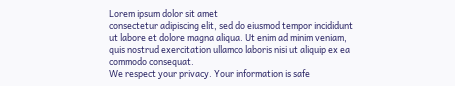Lorem ipsum dolor sit amet
consectetur adipiscing elit, sed do eiusmod tempor incididunt ut labore et dolore magna aliqua. Ut enim ad minim veniam, quis nostrud exercitation ullamco laboris nisi ut aliquip ex ea commodo consequat.
We respect your privacy. Your information is safe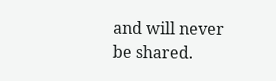and will never be shared.